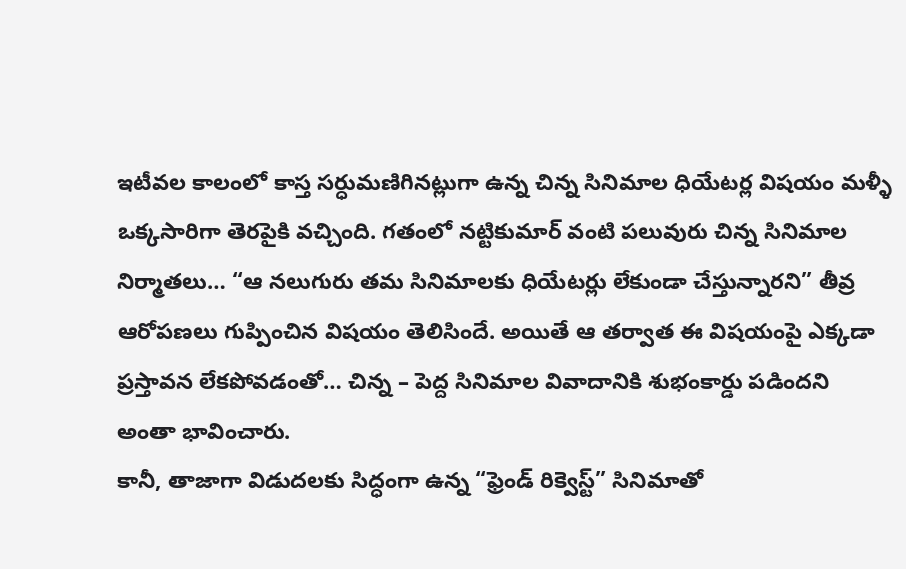ఇటీవల కాలంలో కాస్త సర్ధుమణిగినట్లుగా ఉన్న చిన్న సినిమాల ధియేటర్ల విషయం మళ్ళీ ఒక్కసారిగా తెరపైకి వచ్చింది. గతంలో నట్టికుమార్ వంటి పలువురు చిన్న సినిమాల నిర్మాతలు… “ఆ నలుగురు తమ సినిమాలకు ధియేటర్లు లేకుండా చేస్తున్నారని” తీవ్ర ఆరోపణలు గుప్పించిన విషయం తెలిసిందే. అయితే ఆ తర్వాత ఈ విషయంపై ఎక్కడా ప్రస్తావన లేకపోవడంతో… చిన్న – పెద్ద సినిమాల వివాదానికి శుభంకార్డు పడిందని అంతా భావించారు.
కానీ, తాజాగా విడుదలకు సిద్ధంగా ఉన్న “ఫ్రెండ్ రిక్వెస్ట్” సినిమాతో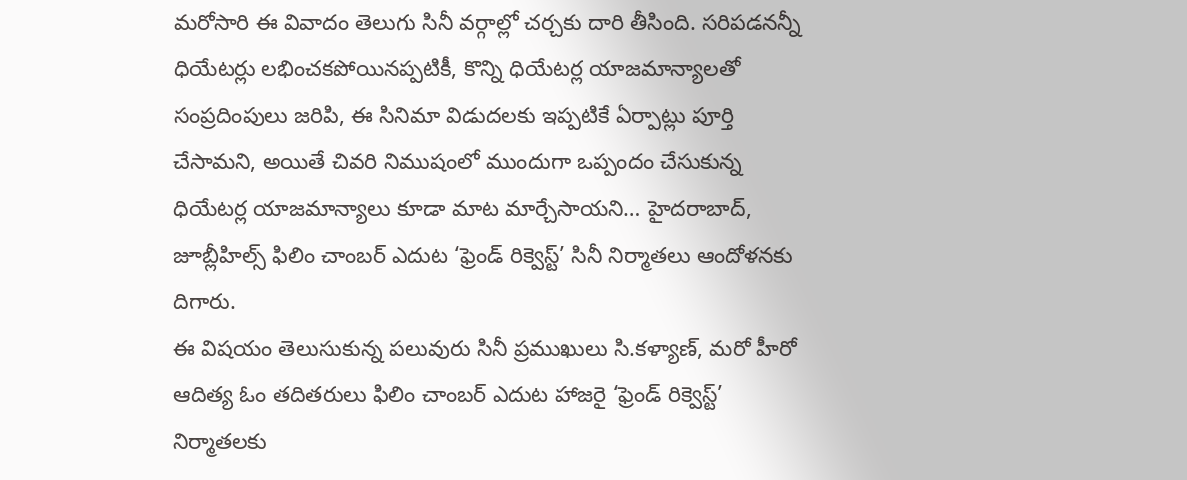మరోసారి ఈ వివాదం తెలుగు సినీ వర్గాల్లో చర్చకు దారి తీసింది. సరిపడనన్నీ ధియేటర్లు లభించకపోయినప్పటికీ, కొన్ని ధియేటర్ల యాజమాన్యాలతో సంప్రదింపులు జరిపి, ఈ సినిమా విడుదలకు ఇప్పటికే ఏర్పాట్లు పూర్తి చేసామని, అయితే చివరి నిముషంలో ముందుగా ఒప్పందం చేసుకున్న ధియేటర్ల యాజమాన్యాలు కూడా మాట మార్చేసాయని… హైదరాబాద్, జూబ్లీహిల్స్ ఫిలిం చాంబర్ ఎదుట ‘ఫ్రెండ్ రిక్వెస్ట్’ సినీ నిర్మాతలు ఆందోళనకు దిగారు.
ఈ విషయం తెలుసుకున్న పలువురు సినీ ప్రముఖులు సి.కళ్యాణ్, మరో హీరో ఆదిత్య ఓం తదితరులు ఫిలిం చాంబర్ ఎదుట హాజరై ‘ఫ్రెండ్ రిక్వెస్ట్’ నిర్మాతలకు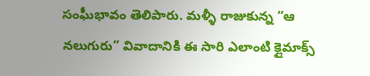సంఘీభావం తెలిపారు. మళ్ళీ రాజుకున్న “ఆ నలుగురు” వివాదానికి ఈ సారి ఎలాంటి క్లైమాక్స్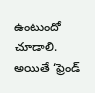ఉంటుందో చూడాలి. అయితే ‘ఫ్రెండ్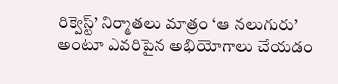రిక్వెస్ట్’ నిర్మాతలు మాత్రం ‘ఆ నలుగురు’ అంటూ ఎవరిపైన అభియోగాలు చేయడం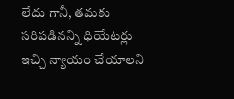లేదు గానీ, తమకు సరిపడినన్ని ధియేటర్లు ఇచ్చి న్యాయం చేయాలని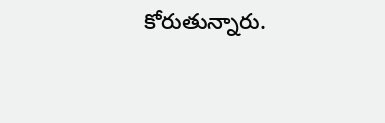కోరుతున్నారు.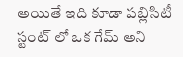అయితే ఇది కూడా పబ్లిసిటీ స్టంట్ లో ఒక గేమ్ అని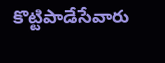కొట్టిపాడేసేవారు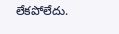లేకపోలేదు.